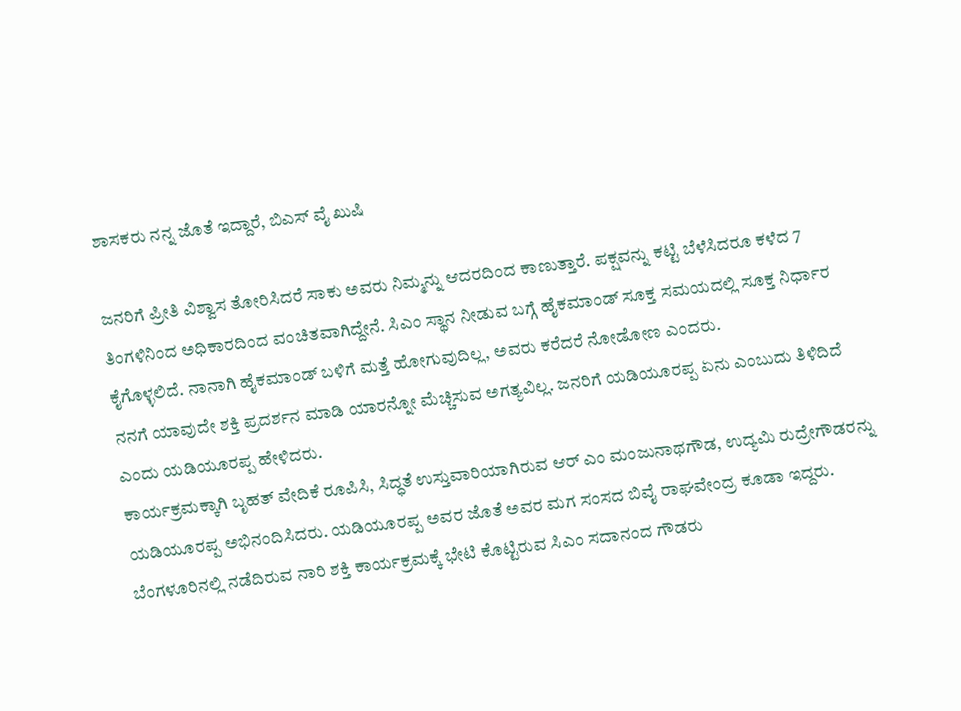ಶಾಸಕರು ನನ್ನ ಜೊತೆ ಇದ್ದಾರೆ, ಬಿಎಸ್ ವೈ ಖುಷಿ

ಜನರಿಗೆ ಪ್ರೀತಿ ವಿಶ್ವಾಸ ತೋರಿಸಿದರೆ ಸಾಕು ಅವರು ನಿಮ್ಮನ್ನು ಆದರದಿಂದ ಕಾಣುತ್ತಾರೆ. ಪಕ್ಷವನ್ನು ಕಟ್ಟಿ ಬೆಳೆಸಿದರೂ ಕಳೆದ 7 ತಿಂಗಳಿನಿಂದ ಅಧಿಕಾರದಿಂದ ವಂಚಿತವಾಗಿದ್ದೇನೆ. ಸಿಎಂ ಸ್ಥಾನ ನೀಡುವ ಬಗ್ಗೆ ಹೈಕಮಾಂಡ್ ಸೂಕ್ತ ಸಮಯದಲ್ಲಿ ಸೂಕ್ತ ನಿರ್ಧಾರ ಕೈಗೊಳ್ಳಲಿದೆ. ನಾನಾಗಿ ಹೈಕಮಾಂಡ್ ಬಳಿಗೆ ಮತ್ತೆ ಹೋಗುವುದಿಲ್ಲ, ಅವರು ಕರೆದರೆ ನೋಡೋಣ ಎಂದರು.
ನನಗೆ ಯಾವುದೇ ಶಕ್ತಿ ಪ್ರದರ್ಶನ ಮಾಡಿ ಯಾರನ್ನೋ ಮೆಚ್ಚಿಸುವ ಅಗತ್ಯವಿಲ್ಲ. ಜನರಿಗೆ ಯಡಿಯೂರಪ್ಪ ಏನು ಎಂಬುದು ತಿಳಿದಿದೆ ಎಂದು ಯಡಿಯೂರಪ್ಪ ಹೇಳಿದರು.
ಕಾರ್ಯಕ್ರಮಕ್ಕಾಗಿ ಬೃಹತ್ ವೇದಿಕೆ ರೂಪಿಸಿ, ಸಿದ್ಧತೆ ಉಸ್ತುವಾರಿಯಾಗಿರುವ ಆರ್ ಎಂ ಮಂಜುನಾಥಗೌಡ, ಉದ್ಯಮಿ ರುದ್ರೇಗೌಡರನ್ನು ಯಡಿಯೂರಪ್ಪ ಅಭಿನಂದಿಸಿದರು. ಯಡಿಯೂರಪ್ಪ ಅವರ ಜೊತೆ ಅವರ ಮಗ ಸಂಸದ ಬಿವೈ ರಾಘವೇಂದ್ರ ಕೂಡಾ ಇದ್ದರು.
ಬೆಂಗಳೂರಿನಲ್ಲಿ ನಡೆದಿರುವ ನಾರಿ ಶಕ್ತಿ ಕಾರ್ಯಕ್ರಮಕ್ಕೆ ಭೇಟಿ ಕೊಟ್ಟಿರುವ ಸಿಎಂ ಸದಾನಂದ ಗೌಡರು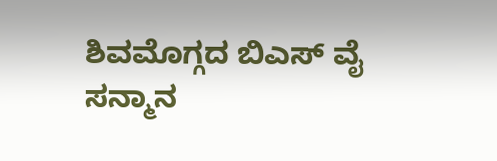ಶಿವಮೊಗ್ಗದ ಬಿಎಸ್ ವೈ ಸನ್ಮಾನ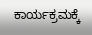ಕಾರ್ಯಕ್ರಮಕ್ಕೆ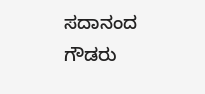ಸದಾನಂದ ಗೌಡರು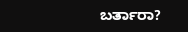ಬರ್ತಾರಾ?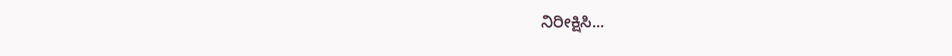ನಿರೀಕ್ಷಿಸಿ...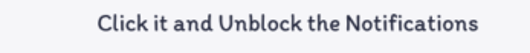Click it and Unblock the Notifications